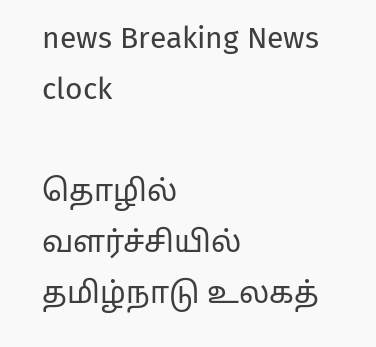news Breaking News
clock

தொழில் வளர்ச்சியில் தமிழ்நாடு உலகத்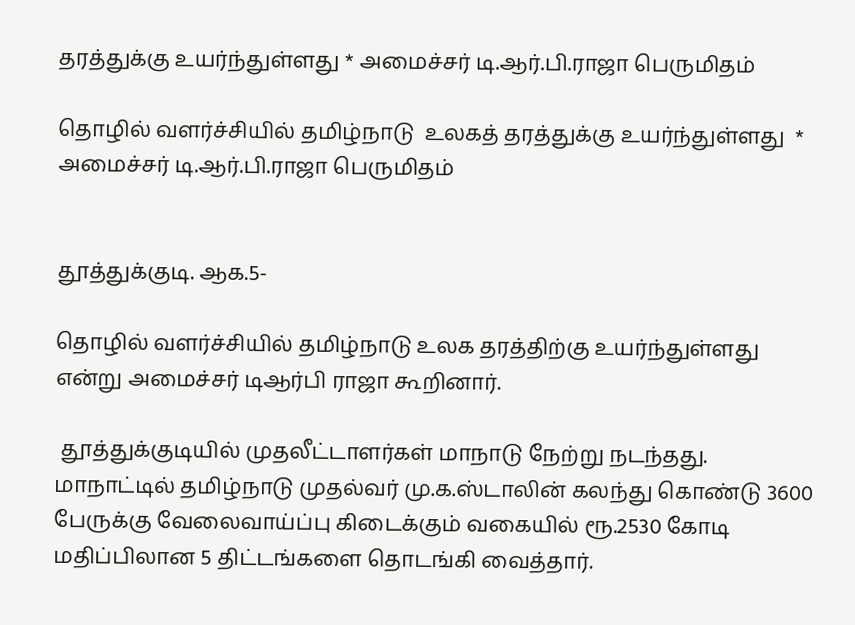தரத்துக்கு உயர்ந்துள்ளது * அமைச்சர் டி.ஆர்.பி.ராஜா பெருமிதம்

தொழில் வளர்ச்சியில் தமிழ்நாடு  உலகத் தரத்துக்கு உயர்ந்துள்ளது  * அமைச்சர் டி.ஆர்.பி.ராஜா பெருமிதம்


தூத்துக்குடி. ஆக.5-

தொழில் வளர்ச்சியில் தமிழ்நாடு உலக தரத்திற்கு உயர்ந்துள்ளது என்று அமைச்சர் டிஆர்பி ராஜா கூறினார்.

 தூத்துக்குடியில் முதலீட்டாளர்கள் மாநாடு நேற்று நடந்தது. மாநாட்டில் தமிழ்நாடு முதல்வர் மு.க.ஸ்டாலின் கலந்து கொண்டு 3600 பேருக்கு வேலைவாய்ப்பு கிடைக்கும் வகையில் ரூ.2530 கோடி மதிப்பிலான 5 திட்டங்களை தொடங்கி வைத்தார்.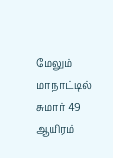மேலும் மாநாட்டில் சுமார் 49 ஆயிரம்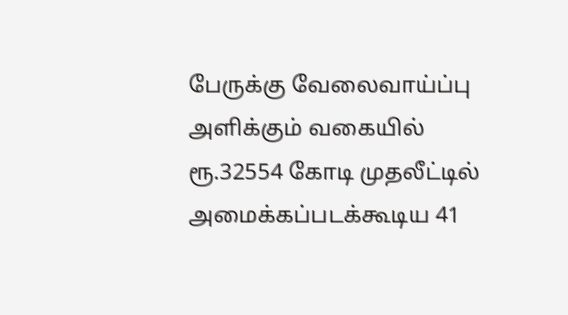பேருக்கு வேலைவாய்ப்பு அளிக்கும் வகையில் ரூ.32554 கோடி முதலீட்டில் அமைக்கப்படக்கூடிய 41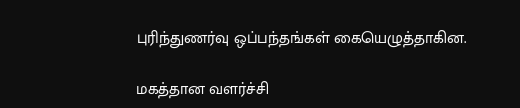புரிந்துணர்வு ஒப்பந்தங்கள் கையெழுத்தாகின.

மகத்தான வளர்ச்சி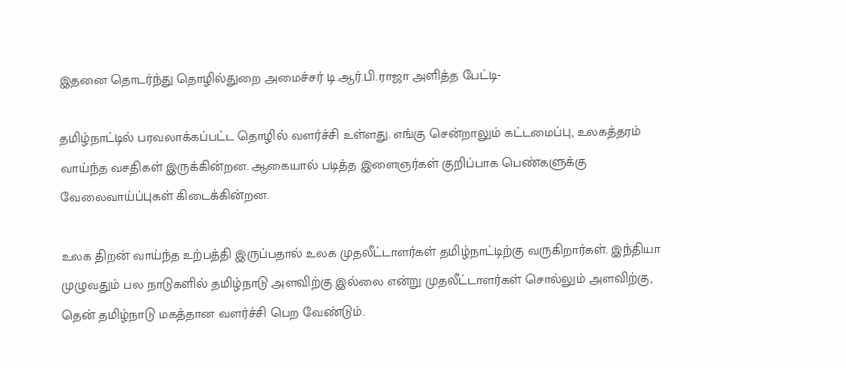இதனை தொடர்ந்து தொழில்துறை அமைச்சர் டி.ஆர்.பி.ராஜா அளித்த பேட்டி-

தமிழ்நாட்டில் பரவலாக்கப்பட்ட தொழில் வளர்ச்சி உள்ளது. எங்கு சென்றாலும் கட்டமைப்பு, உலகத்தரம் வாய்ந்த வசதிகள் இருக்கின்றன. ஆகையால் படித்த இளைஞர்கள் குறிப்பாக பெண்களுக்கு வேலைவாய்ப்புகள் கிடைக்கின்றன.

உலக திறன் வாய்ந்த உற்பத்தி இருப்பதால் உலக முதலீட்டாளர்கள் தமிழ்நாட்டிற்கு வருகிறார்கள். இந்தியா முழுவதும் பல நாடுகளில் தமிழ்நாடு அளவிற்கு இல்லை என்று முதலீட்டாளர்கள் சொல்லும் அளவிற்கு, தென் தமிழ்நாடு மகத்தான வளர்ச்சி பெற வேண்டும்.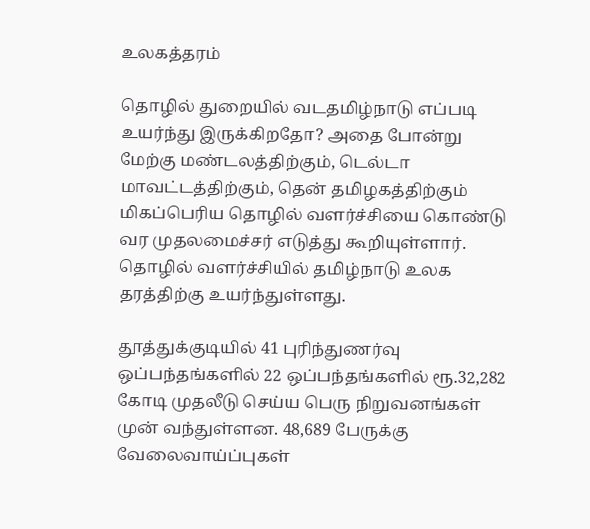உலகத்தரம்

தொழில் துறையில் வடதமிழ்நாடு எப்படி உயர்ந்து இருக்கிறதோ? அதை போன்று மேற்கு மண்டலத்திற்கும், டெல்டா மாவட்டத்திற்கும், தென் தமிழகத்திற்கும் மிகப்பெரிய தொழில் வளர்ச்சியை கொண்டு வர முதலமைச்சர் எடுத்து கூறியுள்ளார். தொழில் வளர்ச்சியில் தமிழ்நாடு உலக தரத்திற்கு உயர்ந்துள்ளது.

தூத்துக்குடியில் 41 புரிந்துணர்வு ஒப்பந்தங்களில் 22 ஒப்பந்தங்களில் ரூ.32,282 கோடி முதலீடு செய்ய பெரு நிறுவனங்கள் முன் வந்துள்ளன. 48,689 பேருக்கு வேலைவாய்ப்புகள்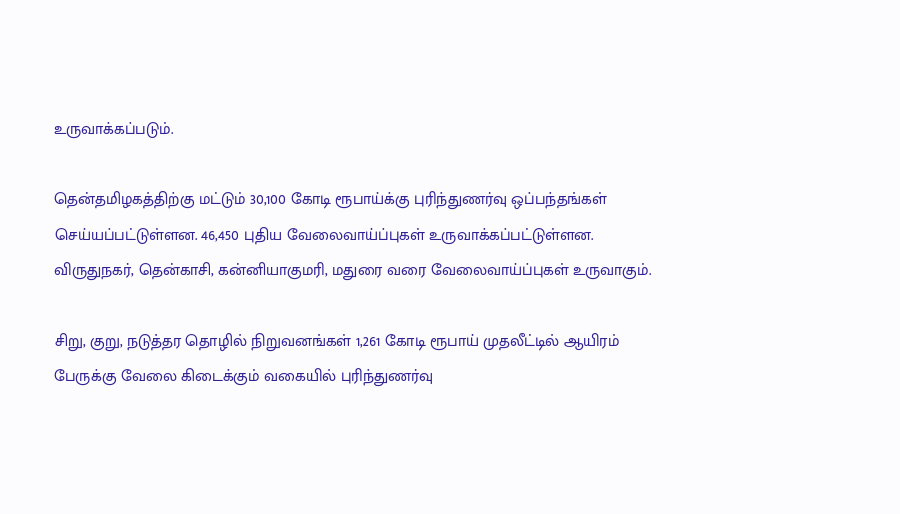உருவாக்கப்படும்.

தென்தமிழகத்திற்கு மட்டும் 30,100 கோடி ரூபாய்க்கு புரிந்துணர்வு ஒப்பந்தங்கள் செய்யப்பட்டுள்ளன. 46,450 புதிய வேலைவாய்ப்புகள் உருவாக்கப்பட்டுள்ளன. விருதுநகர், தென்காசி, கன்னியாகுமரி, மதுரை வரை வேலைவாய்ப்புகள் உருவாகும்.

சிறு, குறு, நடுத்தர தொழில் நிறுவனங்கள் 1,261 கோடி ரூபாய் முதலீட்டில் ஆயிரம் பேருக்கு வேலை கிடைக்கும் வகையில் புரிந்துணர்வு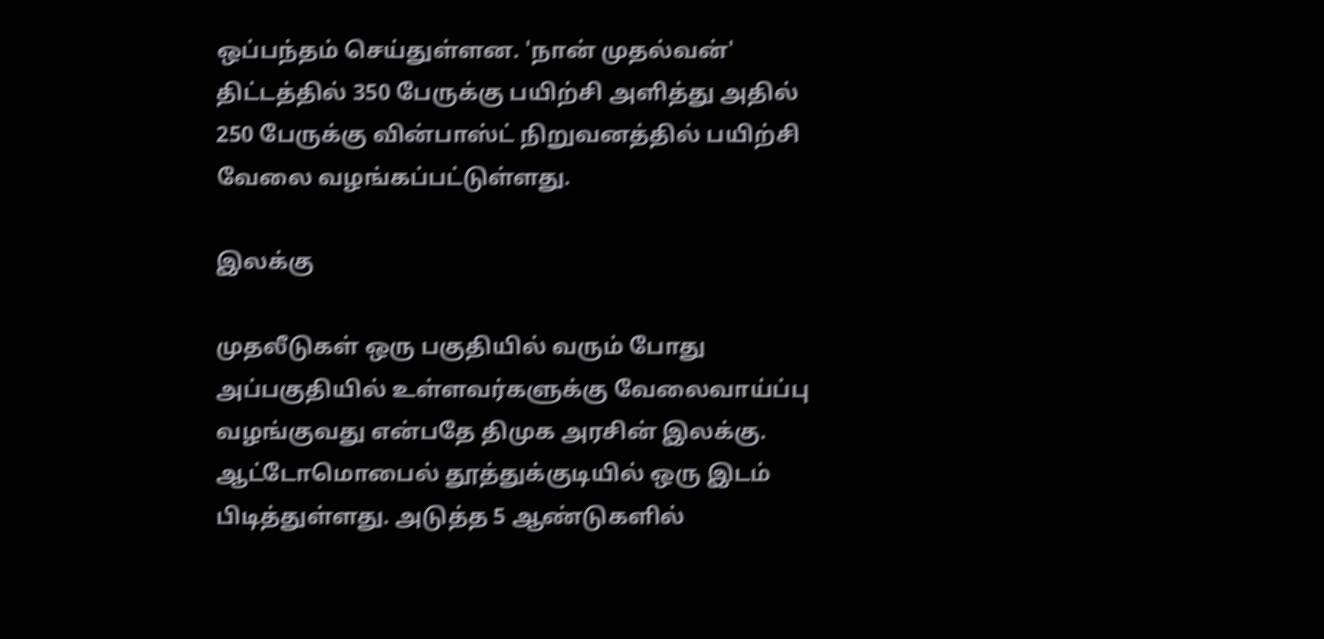ஒப்பந்தம் செய்துள்ளன. 'நான் முதல்வன்' திட்டத்தில் 350 பேருக்கு பயிற்சி அளித்து அதில் 250 பேருக்கு வின்பாஸ்ட் நிறுவனத்தில் பயிற்சி வேலை வழங்கப்பட்டுள்ளது.

இலக்கு

முதலீடுகள் ஒரு பகுதியில் வரும் போது அப்பகுதியில் உள்ளவர்களுக்கு வேலைவாய்ப்பு வழங்குவது என்பதே திமுக அரசின் இலக்கு. ஆட்டோமொபைல் தூத்துக்குடியில் ஒரு இடம் பிடித்துள்ளது. அடுத்த 5 ஆண்டுகளில்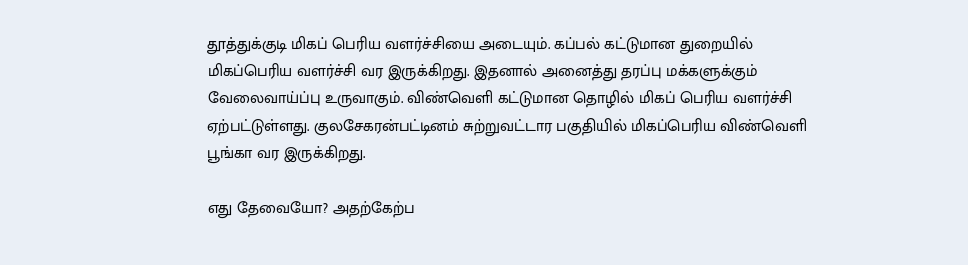தூத்துக்குடி மிகப் பெரிய வளர்ச்சியை அடையும். கப்பல் கட்டுமான துறையில் மிகப்பெரிய வளர்ச்சி வர இருக்கிறது. இதனால் அனைத்து தரப்பு மக்களுக்கும் வேலைவாய்ப்பு உருவாகும். விண்வெளி கட்டுமான தொழில் மிகப் பெரிய வளர்ச்சி ஏற்பட்டுள்ளது. குலசேகரன்பட்டினம் சுற்றுவட்டார பகுதியில் மிகப்பெரிய விண்வெளி பூங்கா வர இருக்கிறது.

எது தேவையோ? அதற்கேற்ப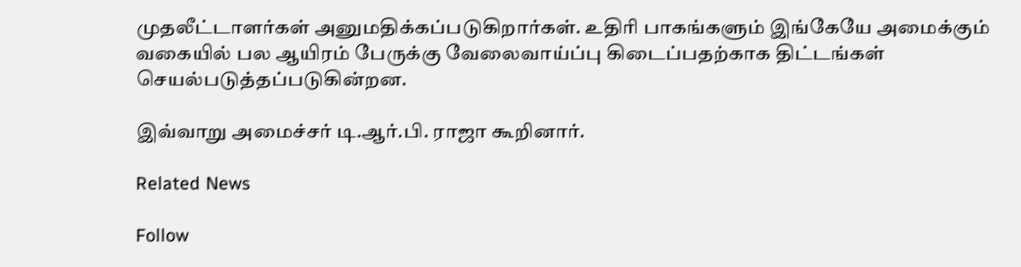முதலீட்டாளர்கள் அனுமதிக்கப்படுகிறார்கள். உதிரி பாகங்களும் இங்கேயே அமைக்கும் வகையில் பல ஆயிரம் பேருக்கு வேலைவாய்ப்பு கிடைப்பதற்காக திட்டங்கள் செயல்படுத்தப்படுகின்றன.

இவ்வாறு அமைச்சர் டி.ஆர்.பி. ராஜா கூறினார்.

Related News

Follow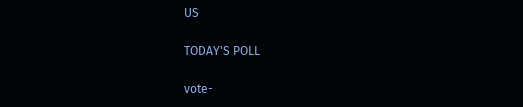US

TODAY'S POLL

vote-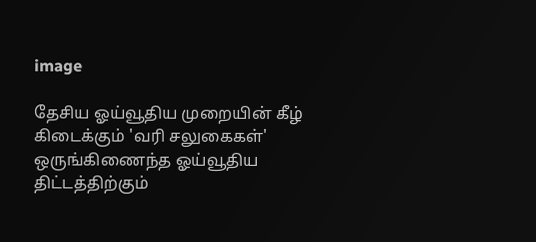image

தேசிய ஓய்வூதிய முறையின் கீழ் கிடைக்கும் 'வரி சலுகைகள்' ஒருங்கிணைந்த ஓய்வூதிய திட்டத்திற்கும்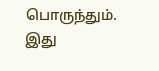பொருந்தும். இது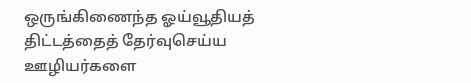ஒருங்கிணைந்த ஓய்வூதியத் திட்டத்தைத் தேர்வுசெய்ய ஊழியர்களை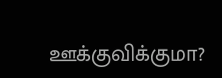ஊக்குவிக்குமா?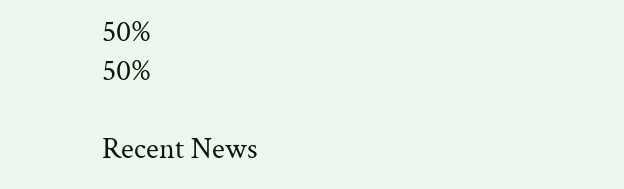50%
50%

Recent News